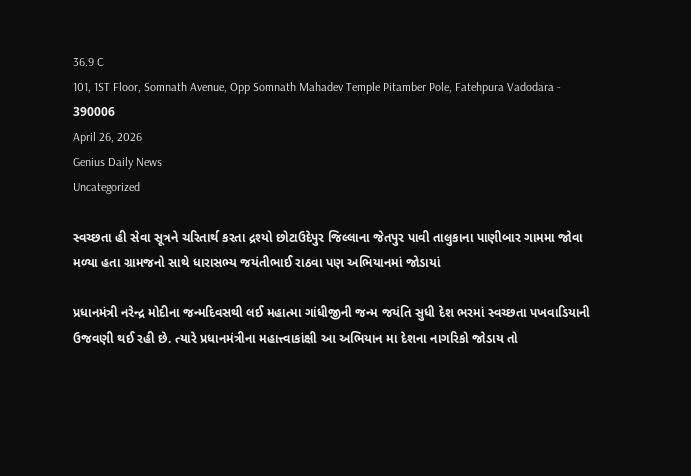36.9 C
101, 1ST Floor, Somnath Avenue, Opp Somnath Mahadev Temple Pitamber Pole, Fatehpura Vadodara - 390006
April 26, 2026
Genius Daily News
Uncategorized

સ્વચ્છતા હી સેવા સૂત્રને ચરિતાર્થ કરતા દ્રશ્યો છોટાઉદેપુર જિલ્લાના જેતપુર પાવી તાલુકાના પાણીબાર ગામમા જોવા મળ્યા હતા ગ્રામજનો સાથે ધારાસભ્ય જયંતીભાઈ રાઠવા પણ અભિયાનમાં જોડાયાં

પ્રધાનમંત્રી નરેન્દ્ર મોદીના જન્મદિવસથી લઈ મહાત્મા ગાંધીજીની જન્મ જયંતિ સુધી દેશ ભરમાં સ્વચ્છતા પખવાડિયાની ઉજવણી થઈ રહી છે. ત્યારે પ્રધાનમંત્રીના મહાત્ત્વાકાંક્ષી આ અભિયાન મા દેશના નાગરિકો જોડાય તો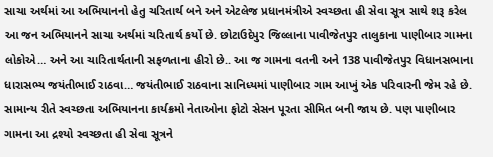સાચા અર્થમાં આ અભિયાનનો હેતુ ચરિતાર્થ બને અને એટલેજ પ્રધાનમંત્રીએ સ્વચ્છતા હી સેવા સૂત્ર સાથે શરૂ કરેલ આ જન અભિયાનને સાચા અર્થમાં ચરિતાર્થ કર્યો છે. છોટાઉદેપુર જિલ્લાના પાવીજેતપુર તાલુકાના પાણીબાર ગામના લોકોએ… અને આ ચારિતાર્થતાની સફળતાના હીરો છે.. આ જ ગામના વતની અને 138 પાવીજેતપુર વિધાનસભાના  ધારાસભ્ય જયંતીભાઈ રાઠવા… જયંતીભાઈ રાઠવાના સાનિધ્યમાં પાણીબાર ગામ આખું એક પરિવારની જેમ રહે છે. સામાન્ય રીતે સ્વચ્છતા અભિયાનના કાર્યક્રમો નેતાઓના ફોટો સેસન પૂરતા સીમિત બની જાય છે. પણ પાણીબાર ગામના આ દ્રશ્યો સ્વચ્છતા હી સેવા સૂત્રને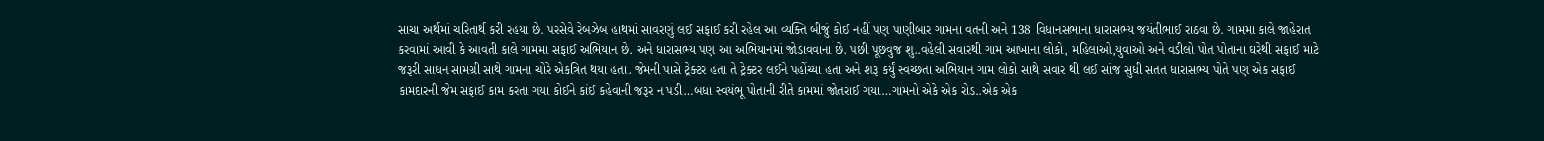સાચા અર્થમાં ચરિતાર્થ કરી રહયા છે. પરસેવે રેબઝેબ હાથમાં સાવરણું લઈ સફાઈ કરી રહેલ આ વ્યક્તિ બીજું કોઈ નહીં પણ પાણીબાર ગામના વતની અને 138 વિધાનસભાના ધારાસભ્ય જયંતીભાઈ રાઠવા છે. ગામમા કાલે જાહેરાત કરવામાં આવી કે આવતી કાલે ગામમા સફાઈ અભિયાન છે. અને ધારાસભ્ય પણ આ અભિયાનમાં જોડાવવાના છે. પછી પૂછવુજ શુ..વહેલી સવારથી ગામ આખાના લોકો, મહિલાઓ,યુવાઓ અને વડીલો પોત પોતાના ઘરેથી સફાઈ માટે જરૂરી સાધન સામગ્રી સાથે ગામના ચોરે એકત્રિત થયા હતા. જેમની પાસે ટ્રેક્ટર હતા તે ટ્રેક્ટર લઈને પહોંચ્યા હતા અને શરૂ કર્યું સ્વચ્છતા અભિયાન ગામ લોકો સાથે સવાર થી લઈ સાંજ સુધી સતત ધારાસભ્ય પોતે પણ એક સફાઈ કામદારની જેમ સફાઈ કામ કરતા ગયા કોઈને કાંઈ કહેવાની જરૂર ન પડી…બધા સ્વયંભૂ પોતાની રીતે કામમાં જોતરાઈ ગયા…ગામનો એકે એક રોડ..એક એક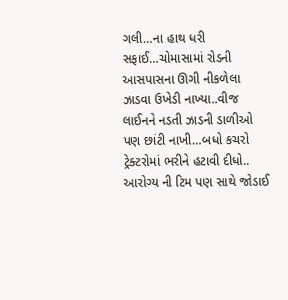ગલી…ના હાથ ધરી સફાઈ…ચોમાસામાં રોડની આસપાસના ઊગી નીકળેલા ઝાડવા ઉખેડી નાખ્યા..વીજ લાઈનને નડતી ઝાડની ડાળીઓ પણ છાંટી નાખી…બધો કચરો ટ્રેક્ટરોમાં ભરીને હટાવી દીધો.. આરોગ્ય ની ટિમ પણ સાથે જોડાઈ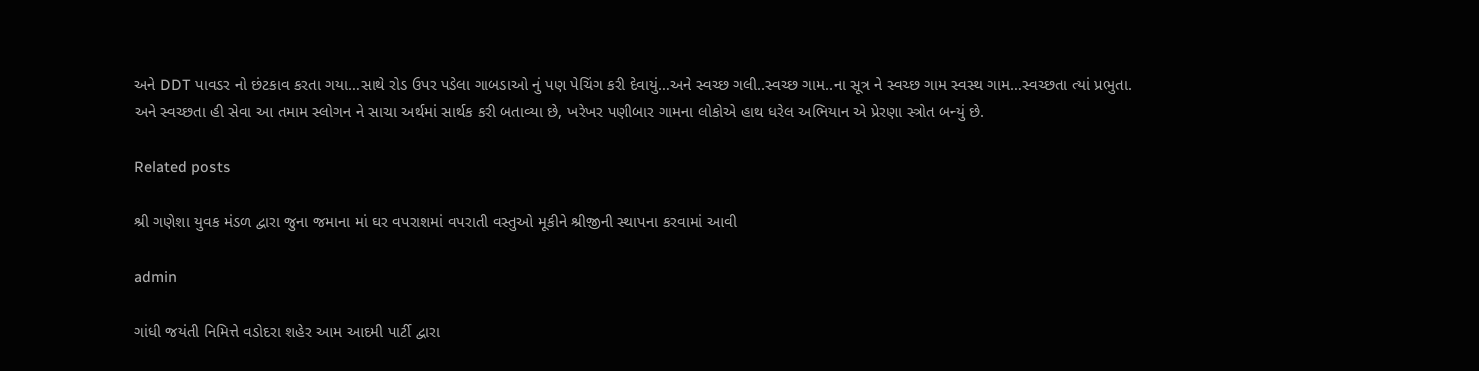અને DDT પાવડર નો છંટકાવ કરતા ગયા…સાથે રોડ ઉપર પડેલા ગાબડાઓ નું પણ પેચિંગ કરી દેવાયું…અને સ્વચ્છ ગલી..સ્વચ્છ ગામ..ના સૂત્ર ને સ્વચ્છ ગામ સ્વસ્થ ગામ…સ્વચ્છતા ત્યાં પ્રભુતા. અને સ્વચ્છતા હી સેવા આ તમામ સ્લોગન ને સાચા અર્થમાં સાર્થક કરી બતાવ્યા છે, ખરેખર પણીબાર ગામના લોકોએ હાથ ધરેલ અભિયાન એ પ્રેરણા સ્ત્રોત બન્યું છે.

Related posts

શ્રી ગણેશા યુવક મંડળ દ્વારા જુના જમાના માં ઘર વપરાશમાં વપરાતી વસ્તુઓ મૂકીને શ્રીજીની સ્થાપના કરવામાં આવી

admin

ગાંધી જયંતી નિમિત્તે વડોદરા શહેર આમ આદમી પાર્ટી દ્વારા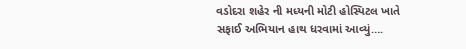વડોદરા શહેર ની મધ્યની મોટી હોસ્પિટલ ખાતે સફાઈ અભિયાન હાથ ધરવામાં આવ્યું….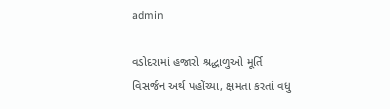admin

વડોદરામાં હજારો શ્રદ્ધાળુઓ મૂર્તિ વિસર્જન અર્થ પહોંચ્યા, ક્ષમતા કરતાં વધુ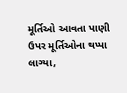મૂર્તિઓ આવતા પાણી ઉપર મૂર્તિઓના થપ્પા લાગ્યા,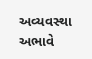અવ્યવસ્થા અભાવે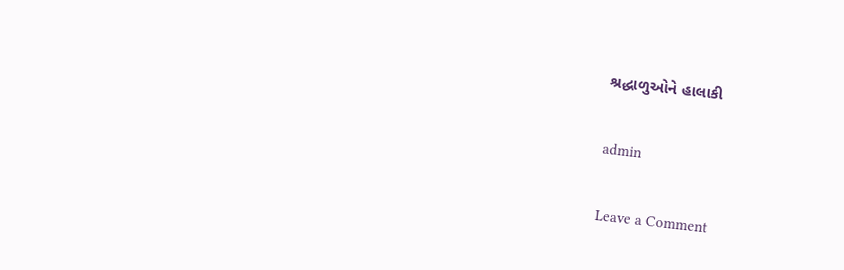શ્રદ્ધાળુઓને હાલાકી

admin

Leave a Comment